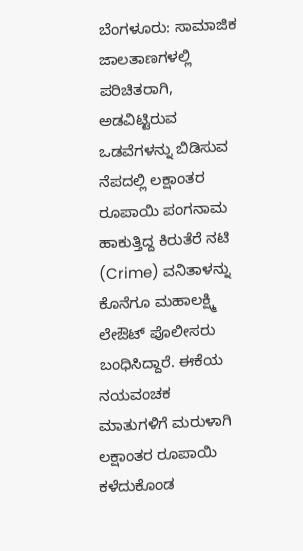ಬೆಂಗಳೂರು: ಸಾಮಾಜಿಕ ಜಾಲತಾಣಗಳಲ್ಲಿ ಪರಿಚಿತರಾಗಿ, ಅಡವಿಟ್ಟಿರುವ ಒಡವೆಗಳನ್ನು ಬಿಡಿಸುವ ನೆಪದಲ್ಲಿ ಲಕ್ಷಾಂತರ ರೂಪಾಯಿ ಪಂಗನಾಮ ಹಾಕುತ್ತಿದ್ದ ಕಿರುತೆರೆ ನಟಿ (Crime) ವನಿತಾಳನ್ನು ಕೊನೆಗೂ ಮಹಾಲಕ್ಷ್ಮಿ ಲೇಔಟ್ ಪೊಲೀಸರು ಬಂಧಿಸಿದ್ದಾರೆ. ಈಕೆಯ ನಯವಂಚಕ ಮಾತುಗಳಿಗೆ ಮರುಳಾಗಿ ಲಕ್ಷಾಂತರ ರೂಪಾಯಿ ಕಳೆದುಕೊಂಡ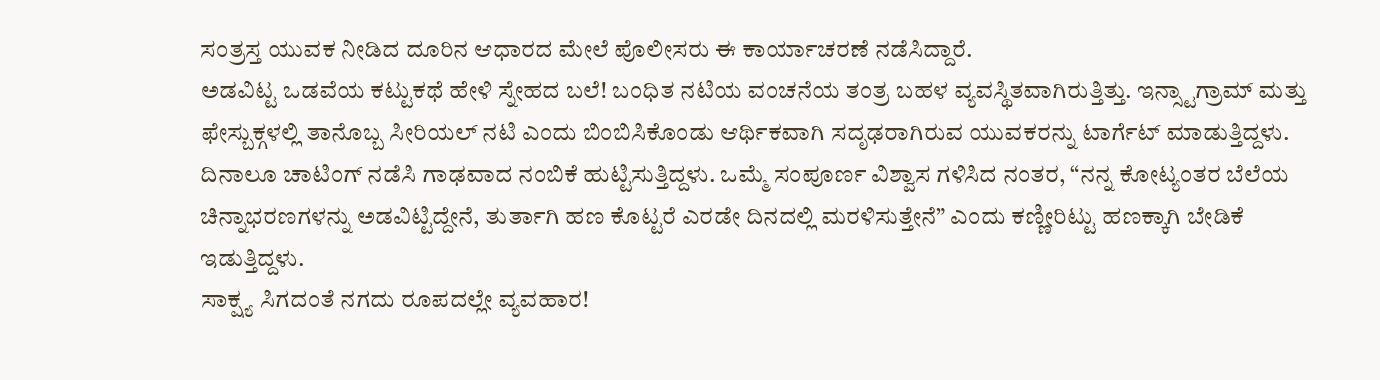ಸಂತ್ರಸ್ತ ಯುವಕ ನೀಡಿದ ದೂರಿನ ಆಧಾರದ ಮೇಲೆ ಪೊಲೀಸರು ಈ ಕಾರ್ಯಾಚರಣೆ ನಡೆಸಿದ್ದಾರೆ.
ಅಡವಿಟ್ಟ ಒಡವೆಯ ಕಟ್ಟುಕಥೆ ಹೇಳಿ ಸ್ನೇಹದ ಬಲೆ! ಬಂಧಿತ ನಟಿಯ ವಂಚನೆಯ ತಂತ್ರ ಬಹಳ ವ್ಯವಸ್ಥಿತವಾಗಿರುತ್ತಿತ್ತು. ಇನ್ಸ್ಟಾಗ್ರಾಮ್ ಮತ್ತು ಫೇಸ್ಬುಕ್ಗಳಲ್ಲಿ ತಾನೊಬ್ಬ ಸೀರಿಯಲ್ ನಟಿ ಎಂದು ಬಿಂಬಿಸಿಕೊಂಡು ಆರ್ಥಿಕವಾಗಿ ಸದೃಢರಾಗಿರುವ ಯುವಕರನ್ನು ಟಾರ್ಗೆಟ್ ಮಾಡುತ್ತಿದ್ದಳು. ದಿನಾಲೂ ಚಾಟಿಂಗ್ ನಡೆಸಿ ಗಾಢವಾದ ನಂಬಿಕೆ ಹುಟ್ಟಿಸುತ್ತಿದ್ದಳು. ಒಮ್ಮೆ ಸಂಪೂರ್ಣ ವಿಶ್ವಾಸ ಗಳಿಸಿದ ನಂತರ, “ನನ್ನ ಕೋಟ್ಯಂತರ ಬೆಲೆಯ ಚಿನ್ನಾಭರಣಗಳನ್ನು ಅಡವಿಟ್ಟಿದ್ದೇನೆ, ತುರ್ತಾಗಿ ಹಣ ಕೊಟ್ಟರೆ ಎರಡೇ ದಿನದಲ್ಲಿ ಮರಳಿಸುತ್ತೇನೆ” ಎಂದು ಕಣ್ಣೀರಿಟ್ಟು ಹಣಕ್ಕಾಗಿ ಬೇಡಿಕೆ ಇಡುತ್ತಿದ್ದಳು.
ಸಾಕ್ಷ್ಯ ಸಿಗದಂತೆ ನಗದು ರೂಪದಲ್ಲೇ ವ್ಯವಹಾರ!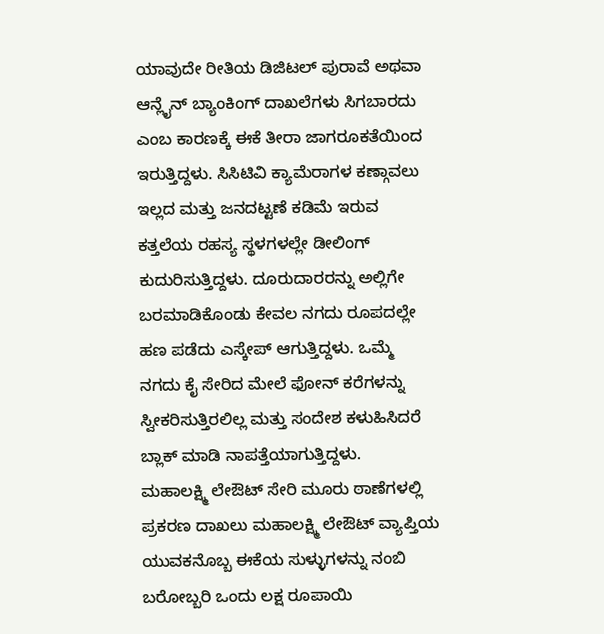ಯಾವುದೇ ರೀತಿಯ ಡಿಜಿಟಲ್ ಪುರಾವೆ ಅಥವಾ ಆನ್ಲೈನ್ ಬ್ಯಾಂಕಿಂಗ್ ದಾಖಲೆಗಳು ಸಿಗಬಾರದು ಎಂಬ ಕಾರಣಕ್ಕೆ ಈಕೆ ತೀರಾ ಜಾಗರೂಕತೆಯಿಂದ ಇರುತ್ತಿದ್ದಳು. ಸಿಸಿಟಿವಿ ಕ್ಯಾಮೆರಾಗಳ ಕಣ್ಗಾವಲು ಇಲ್ಲದ ಮತ್ತು ಜನದಟ್ಟಣೆ ಕಡಿಮೆ ಇರುವ ಕತ್ತಲೆಯ ರಹಸ್ಯ ಸ್ಥಳಗಳಲ್ಲೇ ಡೀಲಿಂಗ್ ಕುದುರಿಸುತ್ತಿದ್ದಳು. ದೂರುದಾರರನ್ನು ಅಲ್ಲಿಗೇ ಬರಮಾಡಿಕೊಂಡು ಕೇವಲ ನಗದು ರೂಪದಲ್ಲೇ ಹಣ ಪಡೆದು ಎಸ್ಕೇಪ್ ಆಗುತ್ತಿದ್ದಳು. ಒಮ್ಮೆ ನಗದು ಕೈ ಸೇರಿದ ಮೇಲೆ ಫೋನ್ ಕರೆಗಳನ್ನು ಸ್ವೀಕರಿಸುತ್ತಿರಲಿಲ್ಲ ಮತ್ತು ಸಂದೇಶ ಕಳುಹಿಸಿದರೆ ಬ್ಲಾಕ್ ಮಾಡಿ ನಾಪತ್ತೆಯಾಗುತ್ತಿದ್ದಳು.
ಮಹಾಲಕ್ಷ್ಮಿ ಲೇಔಟ್ ಸೇರಿ ಮೂರು ಠಾಣೆಗಳಲ್ಲಿ ಪ್ರಕರಣ ದಾಖಲು ಮಹಾಲಕ್ಷ್ಮಿ ಲೇಔಟ್ ವ್ಯಾಪ್ತಿಯ ಯುವಕನೊಬ್ಬ ಈಕೆಯ ಸುಳ್ಳುಗಳನ್ನು ನಂಬಿ ಬರೋಬ್ಬರಿ ಒಂದು ಲಕ್ಷ ರೂಪಾಯಿ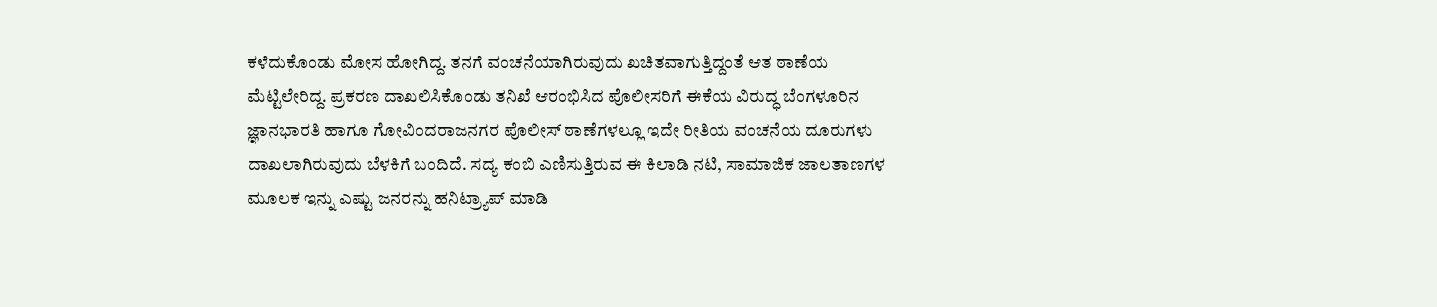ಕಳೆದುಕೊಂಡು ಮೋಸ ಹೋಗಿದ್ದ. ತನಗೆ ವಂಚನೆಯಾಗಿರುವುದು ಖಚಿತವಾಗುತ್ತಿದ್ದಂತೆ ಆತ ಠಾಣೆಯ ಮೆಟ್ಟಿಲೇರಿದ್ದ. ಪ್ರಕರಣ ದಾಖಲಿಸಿಕೊಂಡು ತನಿಖೆ ಆರಂಭಿಸಿದ ಪೊಲೀಸರಿಗೆ ಈಕೆಯ ವಿರುದ್ಧ ಬೆಂಗಳೂರಿನ ಜ್ಞಾನಭಾರತಿ ಹಾಗೂ ಗೋವಿಂದರಾಜನಗರ ಪೊಲೀಸ್ ಠಾಣೆಗಳಲ್ಲೂ ಇದೇ ರೀತಿಯ ವಂಚನೆಯ ದೂರುಗಳು ದಾಖಲಾಗಿರುವುದು ಬೆಳಕಿಗೆ ಬಂದಿದೆ. ಸದ್ಯ ಕಂಬಿ ಎಣಿಸುತ್ತಿರುವ ಈ ಕಿಲಾಡಿ ನಟಿ, ಸಾಮಾಜಿಕ ಜಾಲತಾಣಗಳ ಮೂಲಕ ಇನ್ನು ಎಷ್ಟು ಜನರನ್ನು ಹನಿಟ್ರ್ಯಾಪ್ ಮಾಡಿ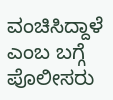ವಂಚಿಸಿದ್ದಾಳೆ ಎಂಬ ಬಗ್ಗೆ ಪೊಲೀಸರು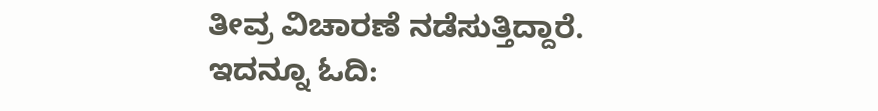ತೀವ್ರ ವಿಚಾರಣೆ ನಡೆಸುತ್ತಿದ್ದಾರೆ.
ಇದನ್ನೂ ಓದಿ: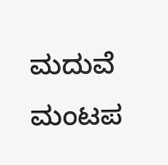ಮದುವೆ ಮಂಟಪ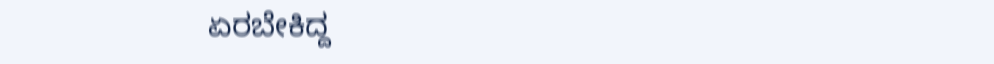ಏರಬೇಕಿದ್ದ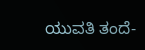ಯುವತಿ ತಂದೆ-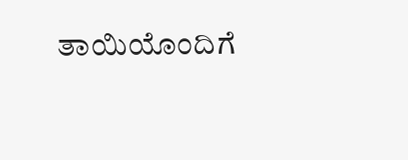ತಾಯಿಯೊಂದಿಗೆ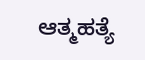ಆತ್ಮಹತ್ಯೆ